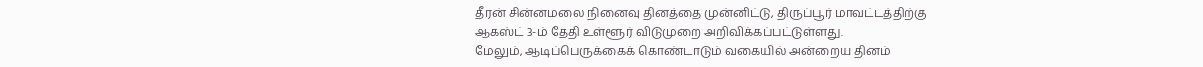தீரன் சின்னமலை நினைவு தினத்தை முன்னிட்டு, திருப்பூர் மாவட்டத்திற்கு ஆகஸ்ட் 3-ம் தேதி உள்ளூர் விடுமுறை அறிவிக்கப்பட்டுள்ளது.
மேலும், ஆடிப்பெருக்கைக் கொண்டாடும் வகையில் அன்றைய தினம்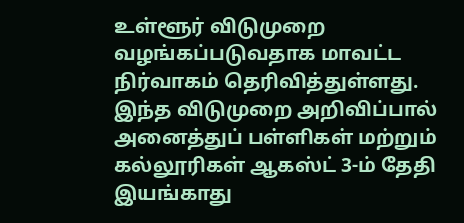உள்ளூர் விடுமுறை வழங்கப்படுவதாக மாவட்ட நிர்வாகம் தெரிவித்துள்ளது.
இந்த விடுமுறை அறிவிப்பால் அனைத்துப் பள்ளிகள் மற்றும் கல்லூரிகள் ஆகஸ்ட் 3-ம் தேதி இயங்காது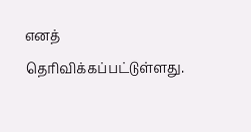எனத் தெரிவிக்கப்பட்டுள்ளது.